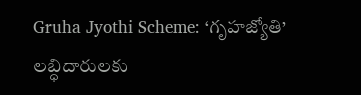Gruha Jyothi Scheme: ‘గృహజ్యోతి’ లబ్ధిదారులకు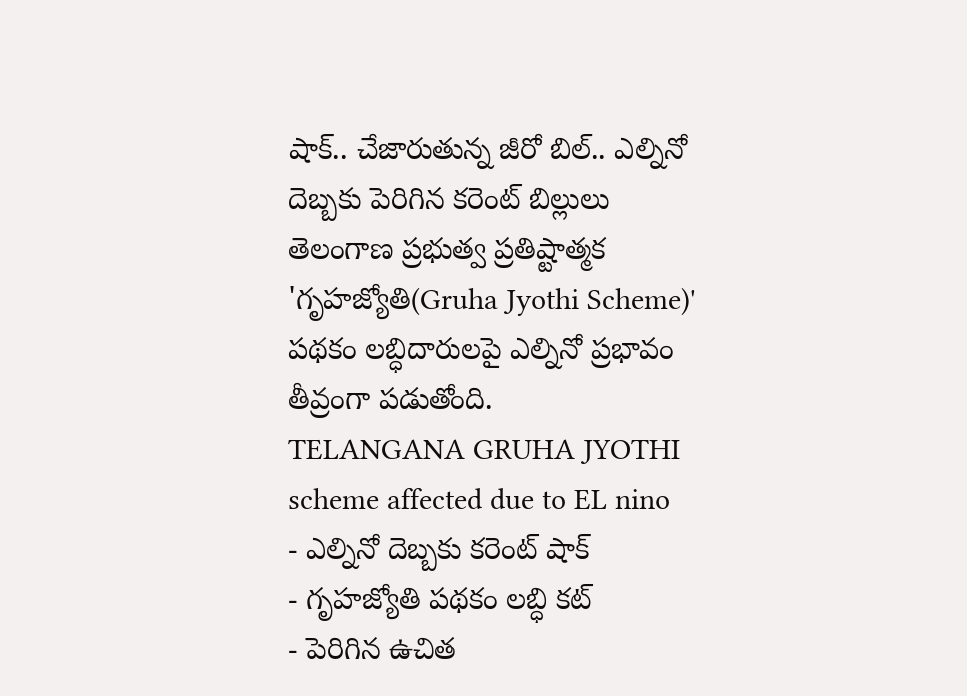షాక్.. చేజారుతున్న జీరో బిల్.. ఎల్నినో దెబ్బకు పెరిగిన కరెంట్ బిల్లులు
తెలంగాణ ప్రభుత్వ ప్రతిష్టాత్మక 'గృహజ్యోతి(Gruha Jyothi Scheme)' పథకం లబ్ధిదారులపై ఎల్నినో ప్రభావం తీవ్రంగా పడుతోంది.
TELANGANA GRUHA JYOTHI scheme affected due to EL nino
- ఎల్నినో దెబ్బకు కరెంట్ షాక్
- గృహజ్యోతి పథకం లబ్ధి కట్
- పెరిగిన ఉచిత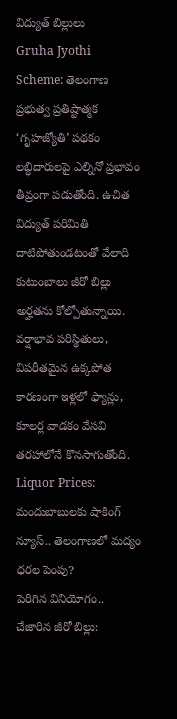విద్యుత్ బిల్లులు
Gruha Jyothi Scheme: తెలంగాణ ప్రభుత్వ ప్రతిష్టాత్మక ‘గృహజ్యోతి’ పథకం లబ్ధిదారులపై ఎల్నినో ప్రభావం తీవ్రంగా పడుతోంది. ఉచిత విద్యుత్ పరిమితి దాటిపోతుండటంతో వేలాది కుటుంబాలు జీరో బిల్లు అర్హతను కోల్పోతున్నాయి. వర్షాభావ పరిస్థితులు, విపరీతమైన ఉక్కపోత కారణంగా ఇళ్లలో ఫ్యాన్లు, కూలర్ల వాడకం వేసవి తరహాలోనే కొనసాగుతోంది.
Liquor Prices: మందుబాబులకు షాకింగ్ న్యూస్.. తెలంగాణలో మద్యం ధరల పెంపు?
పెరిగిన వినియోగం.. చేజారిన జీరో బిల్లు: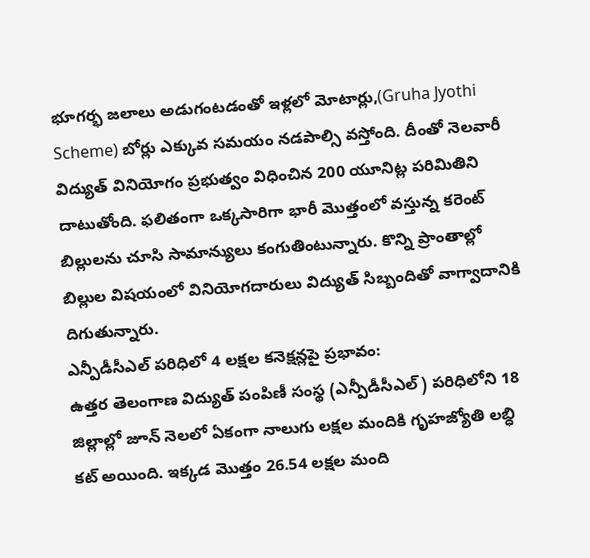భూగర్భ జలాలు అడుగంటడంతో ఇళ్లలో మోటార్లు,(Gruha Jyothi Scheme) బోర్లు ఎక్కువ సమయం నడపాల్సి వస్తోంది. దీంతో నెలవారీ విద్యుత్ వినియోగం ప్రభుత్వం విధించిన 200 యూనిట్ల పరిమితిని దాటుతోంది. ఫలితంగా ఒక్కసారిగా భారీ మొత్తంలో వస్తున్న కరెంట్ బిల్లులను చూసి సామాన్యులు కంగుతింటున్నారు. కొన్ని ప్రాంతాల్లో బిల్లుల విషయంలో వినియోగదారులు విద్యుత్ సిబ్బందితో వాగ్వాదానికి దిగుతున్నారు.
ఎన్పీడీసీఎల్ పరిధిలో 4 లక్షల కనెక్షన్లపై ప్రభావం:
ఉత్తర తెలంగాణ విద్యుత్ పంపిణీ సంస్థ (ఎన్పీడీసీఎల్) పరిధిలోని 18 జిల్లాల్లో జూన్ నెలలో ఏకంగా నాలుగు లక్షల మందికి గృహజ్యోతి లబ్ధి కట్ అయింది. ఇక్కడ మొత్తం 26.54 లక్షల మంది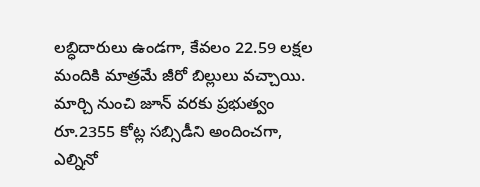లబ్ధిదారులు ఉండగా, కేవలం 22.59 లక్షల మందికి మాత్రమే జీరో బిల్లులు వచ్చాయి. మార్చి నుంచి జూన్ వరకు ప్రభుత్వం రూ.2355 కోట్ల సబ్సిడీని అందించగా, ఎల్నినో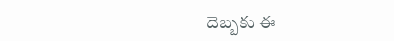దెబ్బకు ఈ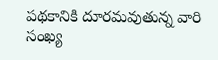పథకానికి దూరమవుతున్న వారి సంఖ్య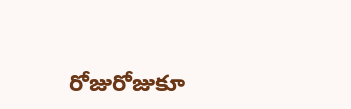రోజురోజుకూ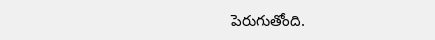పెరుగుతోంది.